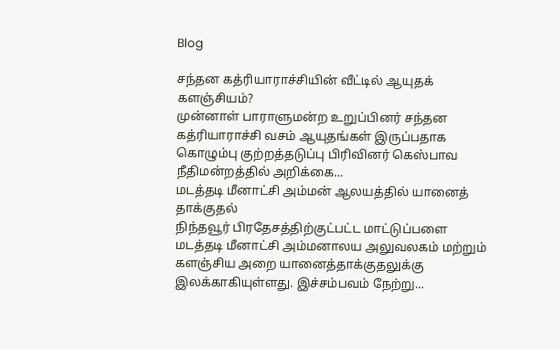Blog

சந்தன கத்ரியாராச்சியின் வீட்டில் ஆயுதக் களஞ்சியம்?
முன்னாள் பாராளுமன்ற உறுப்பினர் சந்தன கத்ரியாராச்சி வசம் ஆயுதங்கள் இருப்பதாக கொழும்பு குற்றத்தடுப்பு பிரிவினர் கெஸ்பாவ நீதிமன்றத்தில் அறிக்கை...
மடத்தடி மீனாட்சி அம்மன் ஆலயத்தில் யானைத் தாக்குதல்
நிந்தவூர் பிரதேசத்திற்குட்பட்ட மாட்டுப்பளை மடத்தடி மீனாட்சி அம்மனாலய அலுவலகம் மற்றும் களஞ்சிய அறை யானைத்தாக்குதலுக்கு இலக்காகியுள்ளது. இச்சம்பவம் நேற்று...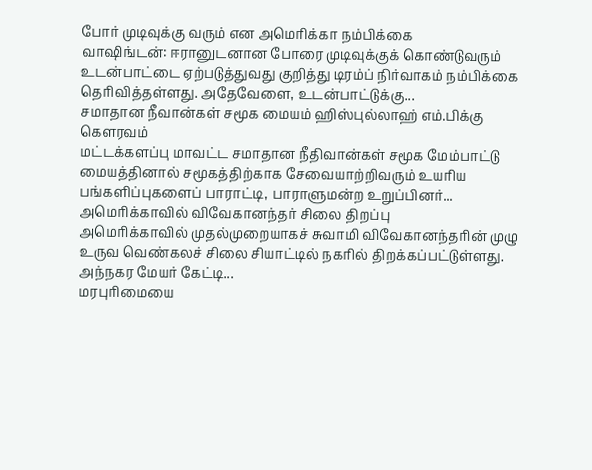போர் முடிவுக்கு வரும் என அமெரிக்கா நம்பிக்கை
வாஷிங்டன்: ஈரானுடனான போரை முடிவுக்குக் கொண்டுவரும் உடன்பாட்டை ஏற்படுத்துவது குறித்து டிரம்ப் நிர்வாகம் நம்பிக்கை தெரிவித்தள்ளது. அதேவேளை, உடன்பாட்டுக்கு...
சமாதான நீவான்கள் சமூக மையம் ஹிஸ்புல்லாஹ் எம்.பிக்கு கௌரவம்
மட்டக்களப்பு மாவட்ட சமாதான நீதிவான்கள் சமூக மேம்பாட்டு மையத்தினால் சமூகத்திற்காக சேவையாற்றிவரும் உயரிய பங்களிப்புகளைப் பாராட்டி, பாராளுமன்ற உறுப்பினர்...
அமெரிக்காவில் விவேகானந்தர் சிலை திறப்பு
அமெரிக்காவில் முதல்முறையாகச் சுவாமி விவேகானந்தரின் முழு உருவ வெண்கலச் சிலை சியாட்டில் நகரில் திறக்கப்பட்டுள்ளது. அந்நகர மேயர் கேட்டி...
மரபுரிமையை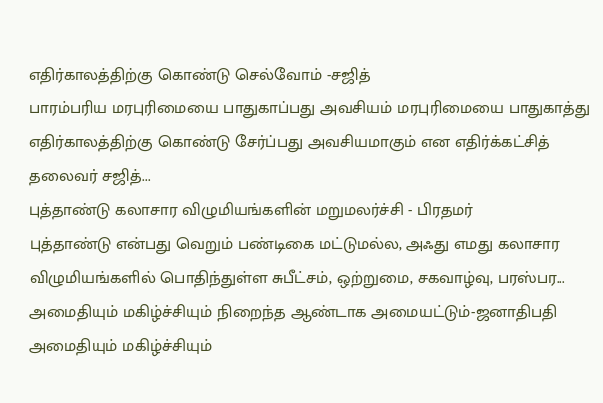எதிர்காலத்திற்கு கொண்டு செல்வோம் -சஜித்
பாரம்பரிய மரபுரிமையை பாதுகாப்பது அவசியம் மரபுரிமையை பாதுகாத்து எதிர்காலத்திற்கு கொண்டு சேர்ப்பது அவசியமாகும் என எதிர்க்கட்சித் தலைவர் சஜித்...
புத்தாண்டு கலாசார விழுமியங்களின் மறுமலர்ச்சி - பிரதமர்
புத்தாண்டு என்பது வெறும் பண்டிகை மட்டுமல்ல, அஃது எமது கலாசார விழுமியங்களில் பொதிந்துள்ள சுபீட்சம், ஒற்றுமை, சகவாழ்வு, பரஸ்பர...
அமைதியும் மகிழ்ச்சியும் நிறைந்த ஆண்டாக அமையட்டும்-ஜனாதிபதி
அமைதியும் மகிழ்ச்சியும்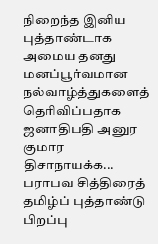நிறைந்த இனிய புத்தாண்டாக அமைய தனது மனப்பூர்வமான நல்வாழ்த்துகளைத் தெரிவிப்பதாக ஜனாதிபதி அனுர குமார திசாநாயக்க...
பராபவ சித்திரைத் தமிழ்ப் புத்தாண்டு பிறப்பு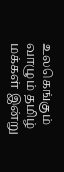உலகெங்கும் வாழும் தமிழ் மக்கள் இன்று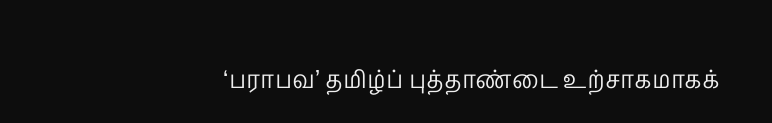‘பராபவ’ தமிழ்ப் புத்தாண்டை உற்சாகமாகக்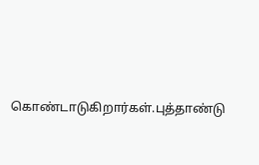கொண்டாடுகிறார்கள்.புத்தாண்டு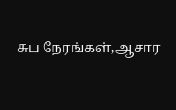சுப நேரங்கள்,ஆசார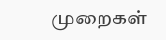முறைகள்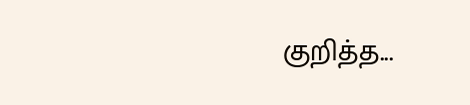குறித்த...